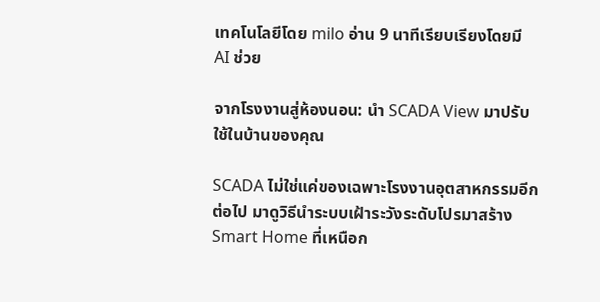เทคโนโลยีโดย milo อ่าน 9 นาทีเรียบเรียงโดยมี AI ช่วย

จากโรงงานสู่ห้องนอน: นำ SCADA View มาปรับใช้ในบ้านของคุณ

SCADA ไม่ใช่แค่ของเฉพาะโรงงานอุตสาหกรรมอีกต่อไป มาดูวิธีนำระบบเฝ้าระวังระดับโปรมาสร้าง Smart Home ที่เหนือก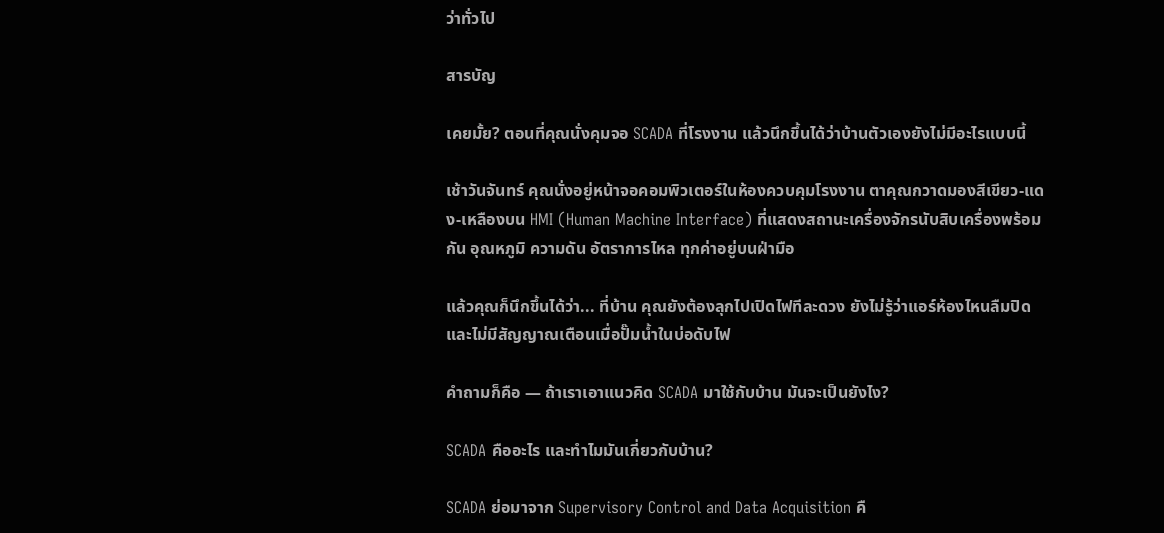ว่าทั่วไป

สารบัญ

เคยมั้ย? ตอนที่คุณนั่งคุมจอ SCADA ที่โรงงาน แล้วนึกขึ้นได้ว่าบ้านตัวเองยังไม่มีอะไรแบบนี้

เช้าวันจันทร์ คุณนั่งอยู่หน้าจอคอมพิวเตอร์ในห้องควบคุมโรงงาน ตาคุณกวาดมองสีเขียว-แดง-เหลืองบน HMI (Human Machine Interface) ที่แสดงสถานะเครื่องจักรนับสิบเครื่องพร้อมกัน อุณหภูมิ ความดัน อัตราการไหล ทุกค่าอยู่บนฝ่ามือ

แล้วคุณก็นึกขึ้นได้ว่า... ที่บ้าน คุณยังต้องลุกไปเปิดไฟทีละดวง ยังไม่รู้ว่าแอร์ห้องไหนลืมปิด และไม่มีสัญญาณเตือนเมื่อปั๊มน้ำในบ่อดับไฟ

คำถามก็คือ — ถ้าเราเอาแนวคิด SCADA มาใช้กับบ้าน มันจะเป็นยังไง?

SCADA คืออะไร และทำไมมันเกี่ยวกับบ้าน?

SCADA ย่อมาจาก Supervisory Control and Data Acquisition คื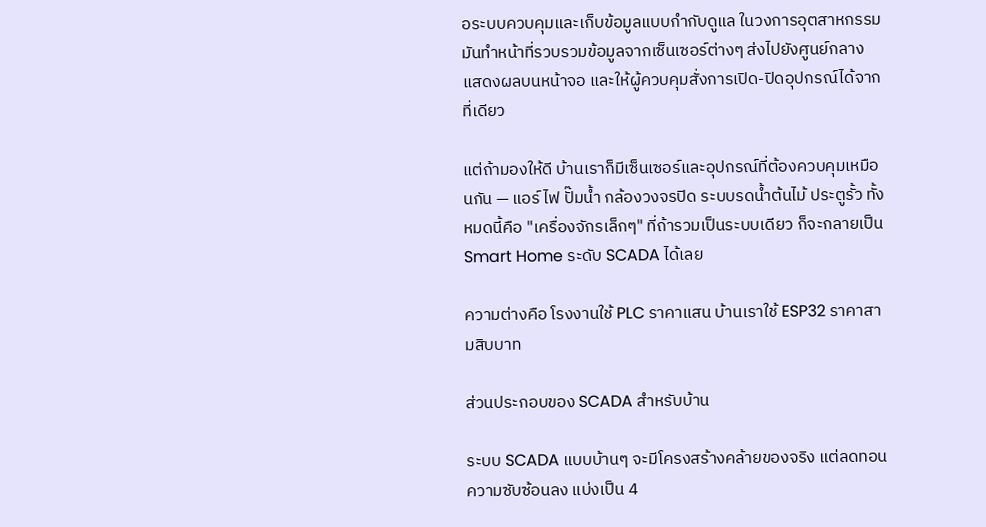อระบบควบคุมและเก็บข้อมูลแบบกำกับดูแล ในวงการอุตสาหกรรม มันทำหน้าที่รวบรวมข้อมูลจากเซ็นเซอร์ต่างๆ ส่งไปยังศูนย์กลาง แสดงผลบนหน้าจอ และให้ผู้ควบคุมสั่งการเปิด-ปิดอุปกรณ์ได้จากที่เดียว

แต่ถ้ามองให้ดี บ้านเราก็มีเซ็นเซอร์และอุปกรณ์ที่ต้องควบคุมเหมือนกัน — แอร์ ไฟ ปั๊มน้ำ กล้องวงจรปิด ระบบรดน้ำต้นไม้ ประตูรั้ว ทั้งหมดนี้คือ "เครื่องจักรเล็กๆ" ที่ถ้ารวมเป็นระบบเดียว ก็จะกลายเป็น Smart Home ระดับ SCADA ได้เลย

ความต่างคือ โรงงานใช้ PLC ราคาแสน บ้านเราใช้ ESP32 ราคาสามสิบบาท

ส่วนประกอบของ SCADA สำหรับบ้าน

ระบบ SCADA แบบบ้านๆ จะมีโครงสร้างคล้ายของจริง แต่ลดทอนความซับซ้อนลง แบ่งเป็น 4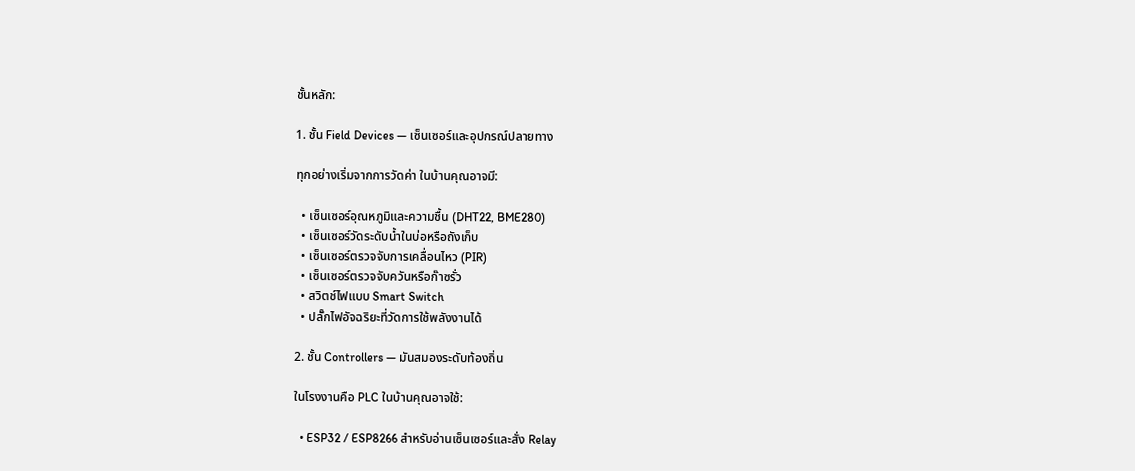ชั้นหลัก:

1. ชั้น Field Devices — เซ็นเซอร์และอุปกรณ์ปลายทาง

ทุกอย่างเริ่มจากการวัดค่า ในบ้านคุณอาจมี:

  • เซ็นเซอร์อุณหภูมิและความชื้น (DHT22, BME280)
  • เซ็นเซอร์วัดระดับน้ำในบ่อหรือถังเก็บ
  • เซ็นเซอร์ตรวจจับการเคลื่อนไหว (PIR)
  • เซ็นเซอร์ตรวจจับควันหรือก๊าซรั่ว
  • สวิตช์ไฟแบบ Smart Switch
  • ปลั๊กไฟอัจฉริยะที่วัดการใช้พลังงานได้

2. ชั้น Controllers — มันสมองระดับท้องถิ่น

ในโรงงานคือ PLC ในบ้านคุณอาจใช้:

  • ESP32 / ESP8266 สำหรับอ่านเซ็นเซอร์และสั่ง Relay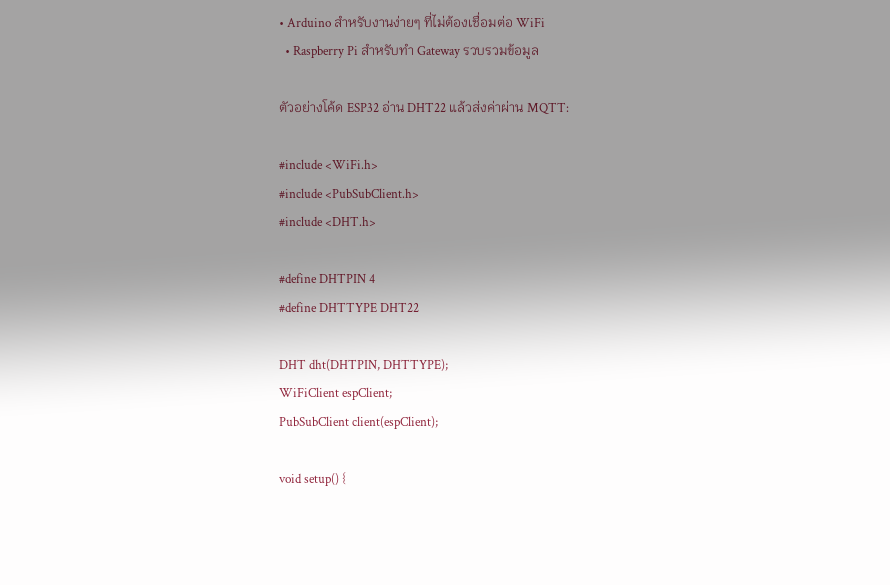• Arduino สำหรับงานง่ายๆ ที่ไม่ต้องเชื่อมต่อ WiFi
  • Raspberry Pi สำหรับทำ Gateway รวบรวมข้อมูล

ตัวอย่างโค้ด ESP32 อ่าน DHT22 แล้วส่งค่าผ่าน MQTT:

#include <WiFi.h>
#include <PubSubClient.h>
#include <DHT.h>

#define DHTPIN 4
#define DHTTYPE DHT22

DHT dht(DHTPIN, DHTTYPE);
WiFiClient espClient;
PubSubClient client(espClient);

void setup() {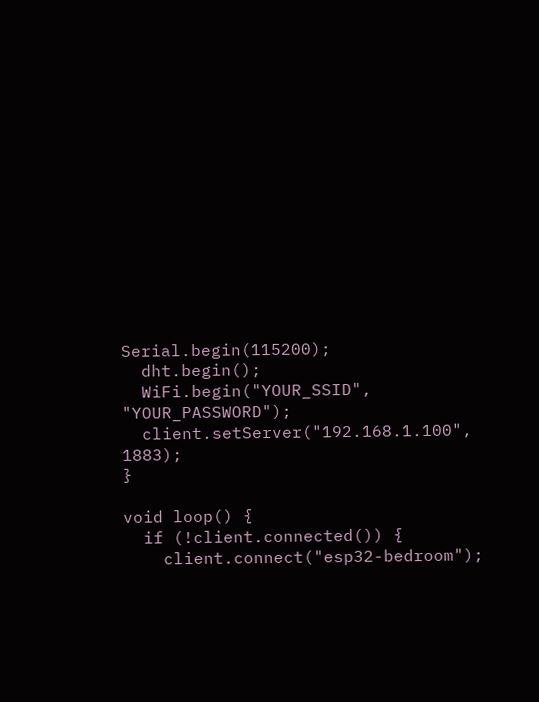Serial.begin(115200);
  dht.begin();
  WiFi.begin("YOUR_SSID", "YOUR_PASSWORD");
  client.setServer("192.168.1.100", 1883);
}

void loop() {
  if (!client.connected()) {
    client.connect("esp32-bedroom");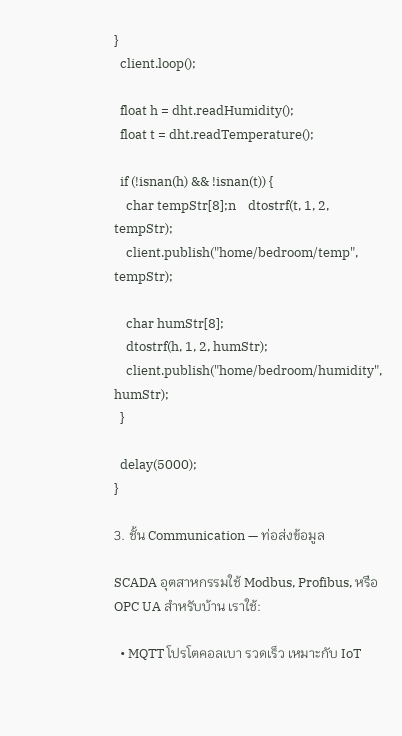}
  client.loop();

  float h = dht.readHumidity();
  float t = dht.readTemperature();

  if (!isnan(h) && !isnan(t)) {
    char tempStr[8];n    dtostrf(t, 1, 2, tempStr);
    client.publish("home/bedroom/temp", tempStr);

    char humStr[8];
    dtostrf(h, 1, 2, humStr);
    client.publish("home/bedroom/humidity", humStr);
  }

  delay(5000);
}

3. ชั้น Communication — ท่อส่งข้อมูล

SCADA อุตสาหกรรมใช้ Modbus, Profibus, หรือ OPC UA สำหรับบ้าน เราใช้:

  • MQTT โปรโตคอลเบา รวดเร็ว เหมาะกับ IoT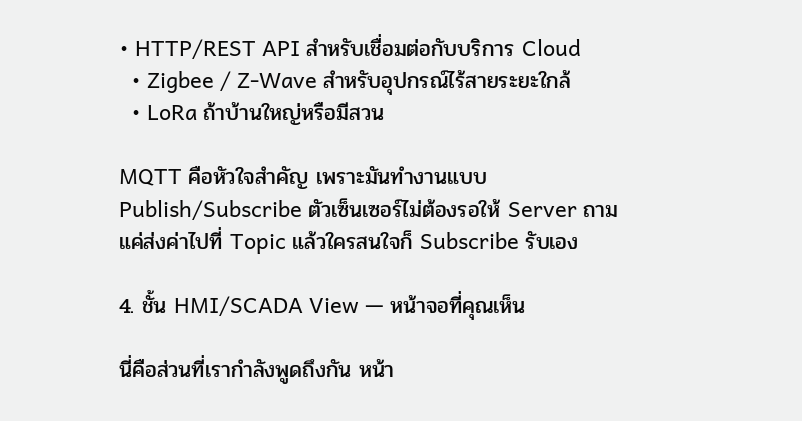• HTTP/REST API สำหรับเชื่อมต่อกับบริการ Cloud
  • Zigbee / Z-Wave สำหรับอุปกรณ์ไร้สายระยะใกล้
  • LoRa ถ้าบ้านใหญ่หรือมีสวน

MQTT คือหัวใจสำคัญ เพราะมันทำงานแบบ Publish/Subscribe ตัวเซ็นเซอร์ไม่ต้องรอให้ Server ถาม แค่ส่งค่าไปที่ Topic แล้วใครสนใจก็ Subscribe รับเอง

4. ชั้น HMI/SCADA View — หน้าจอที่คุณเห็น

นี่คือส่วนที่เรากำลังพูดถึงกัน หน้า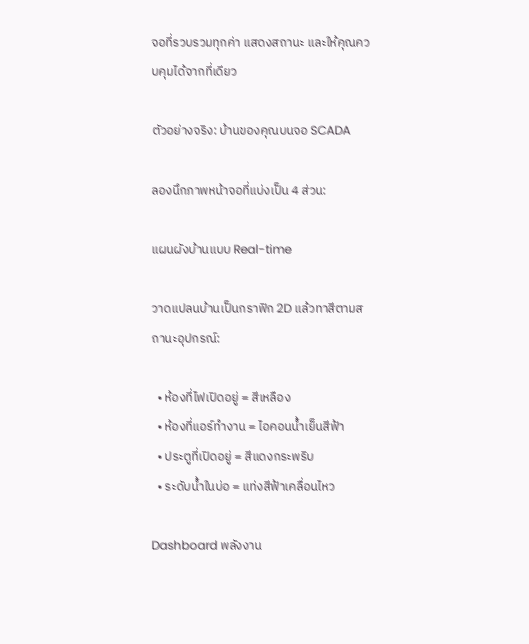จอที่รวบรวมทุกค่า แสดงสถานะ และให้คุณควบคุมได้จากที่เดียว

ตัวอย่างจริง: บ้านของคุณบนจอ SCADA

ลองนึกภาพหน้าจอที่แบ่งเป็น 4 ส่วน:

แผนผังบ้านแบบ Real-time

วาดแปลนบ้านเป็นกราฟิก 2D แล้วทาสีตามสถานะอุปกรณ์:

  • ห้องที่ไฟเปิดอยู่ = สีเหลือง
  • ห้องที่แอร์ทำงาน = ไอคอนน้ำเย็นสีฟ้า
  • ประตูที่เปิดอยู่ = สีแดงกระพริบ
  • ระดับน้ำในบ่อ = แท่งสีฟ้าเคลื่อนไหว

Dashboard พลังงาน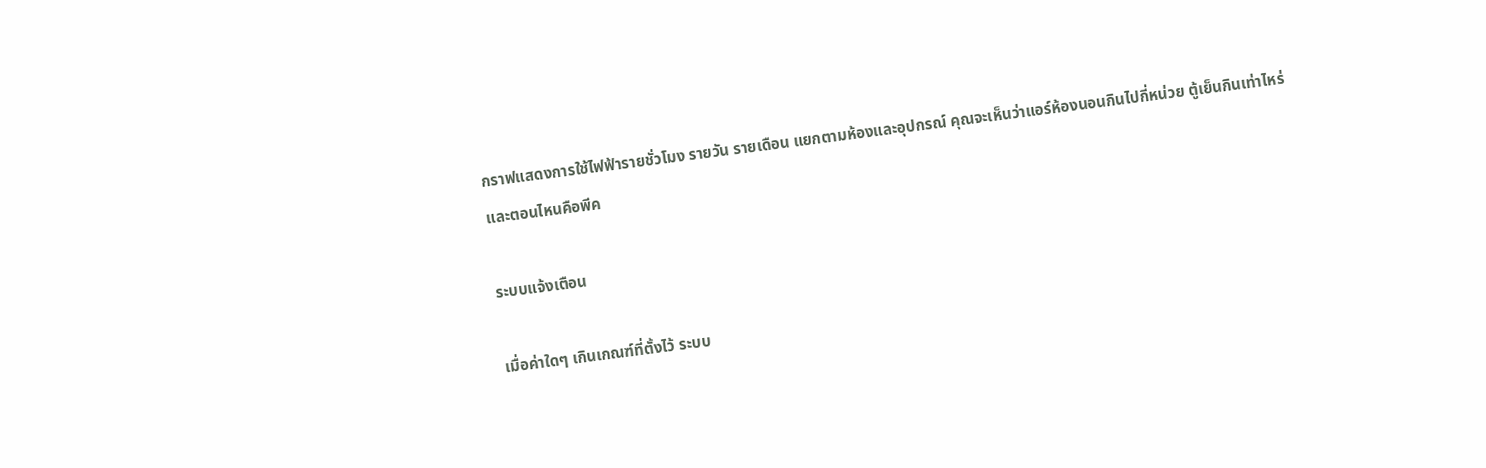กราฟแสดงการใช้ไฟฟ้ารายชั่วโมง รายวัน รายเดือน แยกตามห้องและอุปกรณ์ คุณจะเห็นว่าแอร์ห้องนอนกินไปกี่หน่วย ตู้เย็นกินเท่าไหร่ และตอนไหนคือพีค

ระบบแจ้งเตือน

เมื่อค่าใดๆ เกินเกณฑ์ที่ตั้งไว้ ระบบ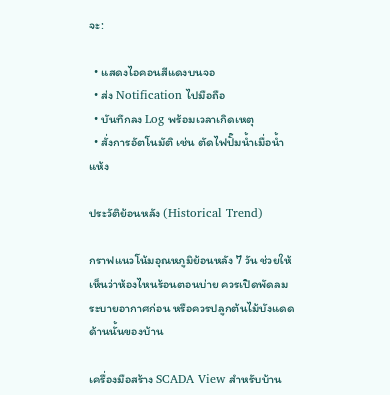จะ:

  • แสดงไอคอนสีแดงบนจอ
  • ส่ง Notification ไปมือถือ
  • บันทึกลง Log พร้อมเวลาเกิดเหตุ
  • สั่งการอัตโนมัติ เช่น ตัดไฟปั๊มน้ำเมื่อน้ำแห้ง

ประวัติย้อนหลัง (Historical Trend)

กราฟแนวโน้มอุณหภูมิย้อนหลัง 7 วัน ช่วยให้เห็นว่าห้องไหนร้อนตอนบ่าย ควรเปิดพัดลมระบายอากาศก่อน หรือควรปลูกต้นไม้บังแดดด้านนั้นของบ้าน

เครื่องมือสร้าง SCADA View สำหรับบ้าน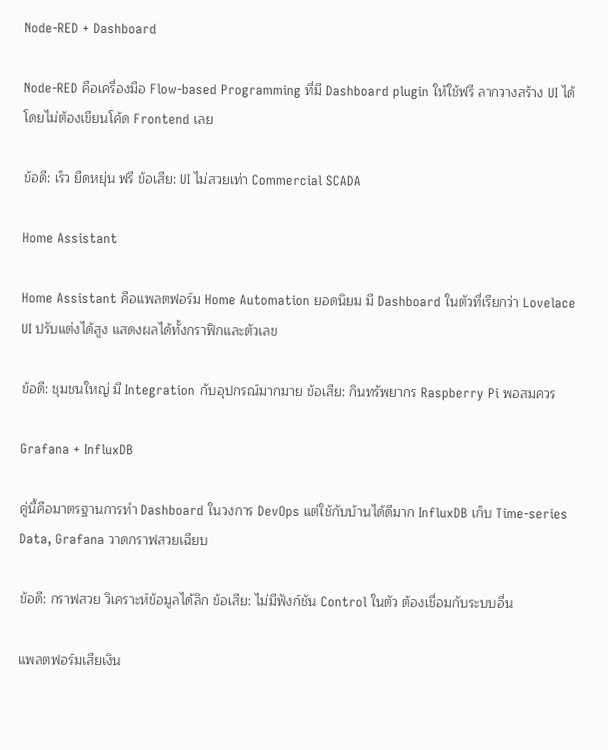Node-RED + Dashboard

Node-RED คือเครื่องมือ Flow-based Programming ที่มี Dashboard plugin ให้ใช้ฟรี ลากวางสร้าง UI ได้โดยไม่ต้องเขียนโค้ด Frontend เลย

ข้อดี: เร็ว ยืดหยุ่น ฟรี ข้อเสีย: UI ไม่สวยเท่า Commercial SCADA

Home Assistant

Home Assistant คือแพลตฟอร์ม Home Automation ยอดนิยม มี Dashboard ในตัวที่เรียกว่า Lovelace UI ปรับแต่งได้สูง แสดงผลได้ทั้งกราฟิกและตัวเลข

ข้อดี: ชุมชนใหญ่ มี Integration กับอุปกรณ์มากมาย ข้อเสีย: กินทรัพยากร Raspberry Pi พอสมควร

Grafana + InfluxDB

คู่นี้คือมาตรฐานการทำ Dashboard ในวงการ DevOps แต่ใช้กับบ้านได้ดีมาก InfluxDB เก็บ Time-series Data, Grafana วาดกราฟสวยเฉียบ

ข้อดี: กราฟสวย วิเคราะห์ข้อมูลได้ลึก ข้อเสีย: ไม่มีฟังก์ชัน Control ในตัว ต้องเชื่อมกับระบบอื่น

แพลตฟอร์มเสียเงิน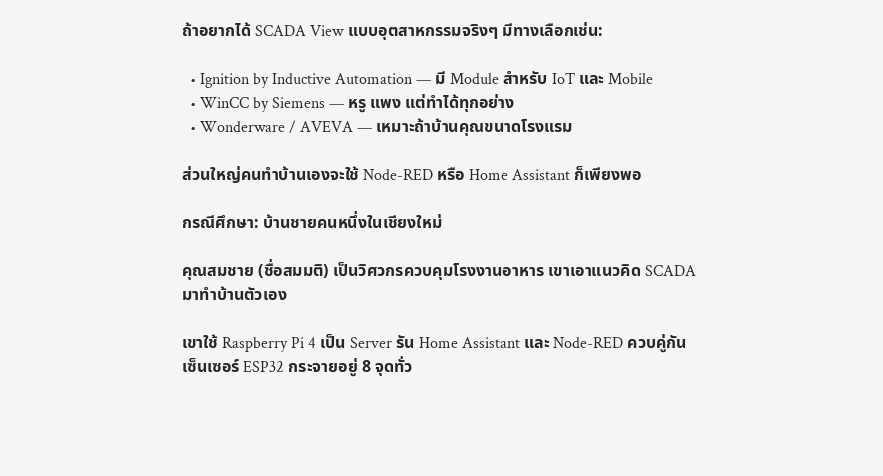ถ้าอยากได้ SCADA View แบบอุตสาหกรรมจริงๆ มีทางเลือกเช่น:

  • Ignition by Inductive Automation — มี Module สำหรับ IoT และ Mobile
  • WinCC by Siemens — หรู แพง แต่ทำได้ทุกอย่าง
  • Wonderware / AVEVA — เหมาะถ้าบ้านคุณขนาดโรงแรม

ส่วนใหญ่คนทำบ้านเองจะใช้ Node-RED หรือ Home Assistant ก็เพียงพอ

กรณีศึกษา: บ้านชายคนหนึ่งในเชียงใหม่

คุณสมชาย (ชื่อสมมติ) เป็นวิศวกรควบคุมโรงงานอาหาร เขาเอาแนวคิด SCADA มาทำบ้านตัวเอง

เขาใช้ Raspberry Pi 4 เป็น Server รัน Home Assistant และ Node-RED ควบคู่กัน เซ็นเซอร์ ESP32 กระจายอยู่ 8 จุดทั่ว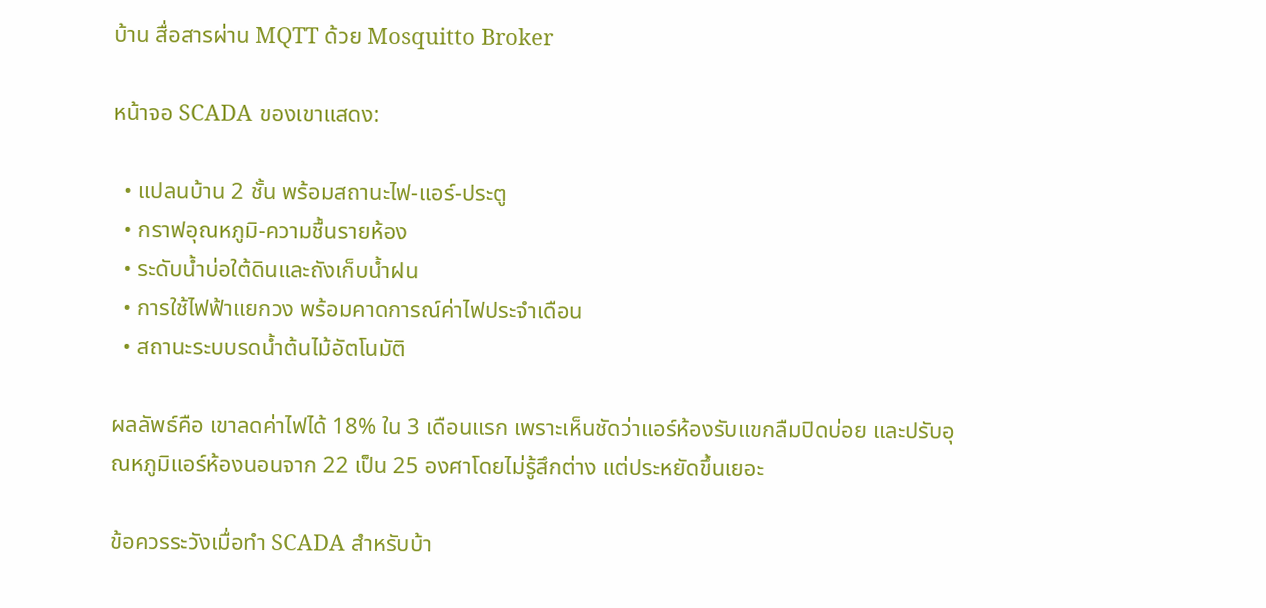บ้าน สื่อสารผ่าน MQTT ด้วย Mosquitto Broker

หน้าจอ SCADA ของเขาแสดง:

  • แปลนบ้าน 2 ชั้น พร้อมสถานะไฟ-แอร์-ประตู
  • กราฟอุณหภูมิ-ความชื้นรายห้อง
  • ระดับน้ำบ่อใต้ดินและถังเก็บน้ำฝน
  • การใช้ไฟฟ้าแยกวง พร้อมคาดการณ์ค่าไฟประจำเดือน
  • สถานะระบบรดน้ำต้นไม้อัตโนมัติ

ผลลัพธ์คือ เขาลดค่าไฟได้ 18% ใน 3 เดือนแรก เพราะเห็นชัดว่าแอร์ห้องรับแขกลืมปิดบ่อย และปรับอุณหภูมิแอร์ห้องนอนจาก 22 เป็น 25 องศาโดยไม่รู้สึกต่าง แต่ประหยัดขึ้นเยอะ

ข้อควรระวังเมื่อทำ SCADA สำหรับบ้า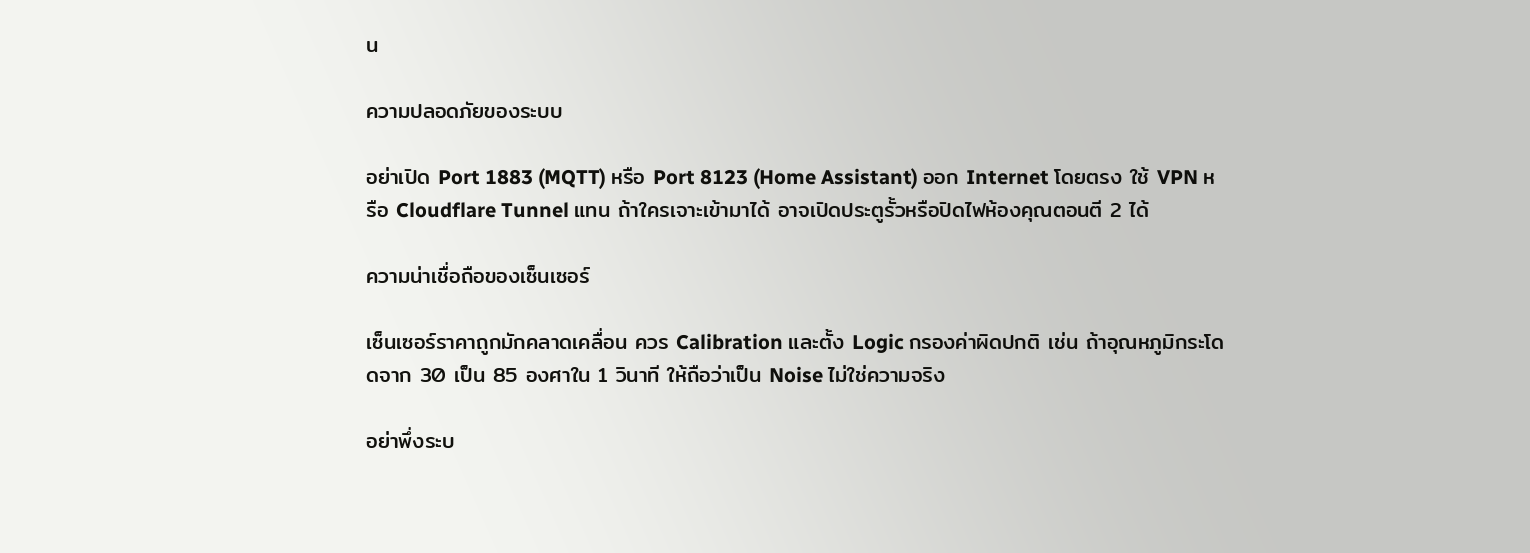น

ความปลอดภัยของระบบ

อย่าเปิด Port 1883 (MQTT) หรือ Port 8123 (Home Assistant) ออก Internet โดยตรง ใช้ VPN หรือ Cloudflare Tunnel แทน ถ้าใครเจาะเข้ามาได้ อาจเปิดประตูรั้วหรือปิดไฟห้องคุณตอนตี 2 ได้

ความน่าเชื่อถือของเซ็นเซอร์

เซ็นเซอร์ราคาถูกมักคลาดเคลื่อน ควร Calibration และตั้ง Logic กรองค่าผิดปกติ เช่น ถ้าอุณหภูมิกระโดดจาก 30 เป็น 85 องศาใน 1 วินาที ให้ถือว่าเป็น Noise ไม่ใช่ความจริง

อย่าพึ่งระบ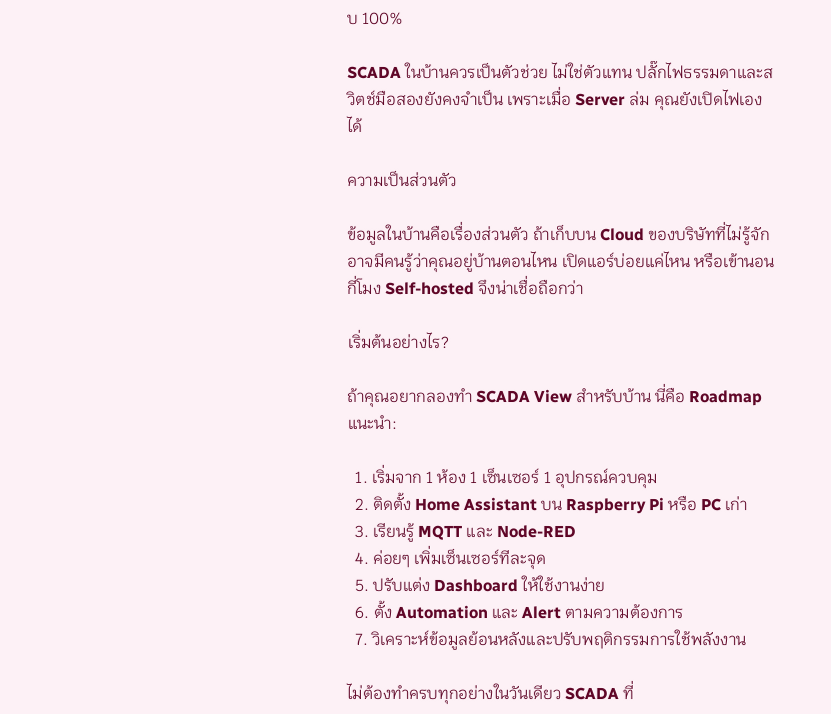บ 100%

SCADA ในบ้านควรเป็นตัวช่วย ไม่ใช่ตัวแทน ปลั๊กไฟธรรมดาและสวิตช์มือสองยังคงจำเป็น เพราะเมื่อ Server ล่ม คุณยังเปิดไฟเองได้

ความเป็นส่วนตัว

ข้อมูลในบ้านคือเรื่องส่วนตัว ถ้าเก็บบน Cloud ของบริษัทที่ไม่รู้จัก อาจมีคนรู้ว่าคุณอยู่บ้านตอนไหน เปิดแอร์บ่อยแค่ไหน หรือเข้านอนกี่โมง Self-hosted จึงน่าเชื่อถือกว่า

เริ่มต้นอย่างไร?

ถ้าคุณอยากลองทำ SCADA View สำหรับบ้าน นี่คือ Roadmap แนะนำ:

  1. เริ่มจาก 1 ห้อง 1 เซ็นเซอร์ 1 อุปกรณ์ควบคุม
  2. ติดตั้ง Home Assistant บน Raspberry Pi หรือ PC เก่า
  3. เรียนรู้ MQTT และ Node-RED
  4. ค่อยๆ เพิ่มเซ็นเซอร์ทีละจุด
  5. ปรับแต่ง Dashboard ให้ใช้งานง่าย
  6. ตั้ง Automation และ Alert ตามความต้องการ
  7. วิเคราะห์ข้อมูลย้อนหลังและปรับพฤติกรรมการใช้พลังงาน

ไม่ต้องทำครบทุกอย่างในวันเดียว SCADA ที่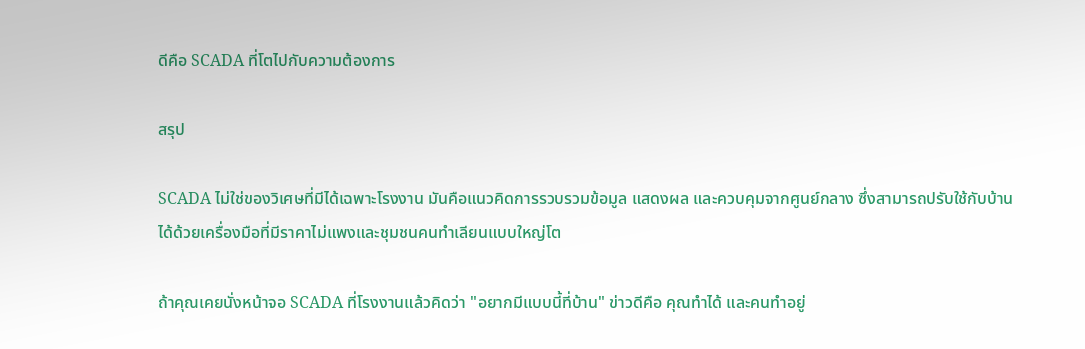ดีคือ SCADA ที่โตไปกับความต้องการ

สรุป

SCADA ไม่ใช่ของวิเศษที่มีได้เฉพาะโรงงาน มันคือแนวคิดการรวบรวมข้อมูล แสดงผล และควบคุมจากศูนย์กลาง ซึ่งสามารถปรับใช้กับบ้านได้ด้วยเครื่องมือที่มีราคาไม่แพงและชุมชนคนทำเลียนแบบใหญ่โต

ถ้าคุณเคยนั่งหน้าจอ SCADA ที่โรงงานแล้วคิดว่า "อยากมีแบบนี้ที่บ้าน" ข่าวดีคือ คุณทำได้ และคนทำอยู่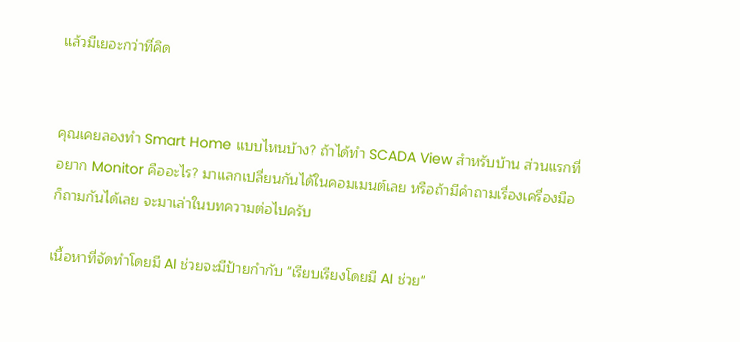แล้วมีเยอะกว่าที่คิด


คุณเคยลองทำ Smart Home แบบไหนบ้าง? ถ้าได้ทำ SCADA View สำหรับบ้าน ส่วนแรกที่อยาก Monitor คืออะไร? มาแลกเปลี่ยนกันได้ในคอมเมนต์เลย หรือถ้ามีคำถามเรื่องเครื่องมือ ก็ถามกันได้เลย จะมาเล่าในบทความต่อไปครับ

เนื้อหาที่จัดทำโดยมี AI ช่วยจะมีป้ายกำกับ "เรียบเรียงโดยมี AI ช่วย"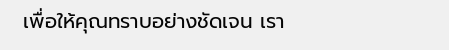เพื่อให้คุณทราบอย่างชัดเจน เรา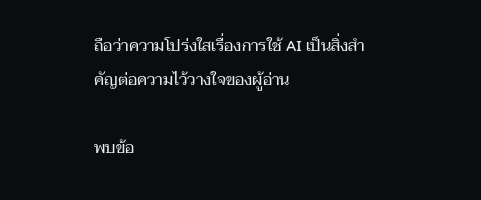ถือว่าความโปร่งใสเรื่องการใช้ AI เป็นสิ่งสำคัญต่อความไว้วางใจของผู้อ่าน

พบข้อ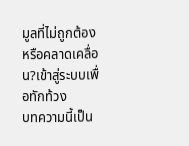มูลที่ไม่ถูกต้องหรือคลาดเคลื่อน?เข้าสู่ระบบเพื่อทักท้วง
บทความนี้เป็น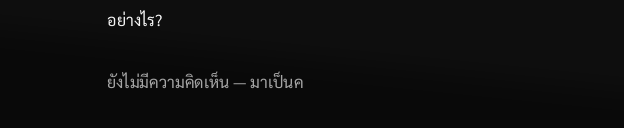อย่างไร?

ยังไม่มีความคิดเห็น — มาเป็นค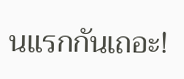นแรกกันเถอะ!